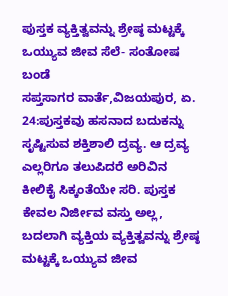ಪುಸ್ತಕ ವ್ಯಕ್ತಿತ್ವವನ್ನು ಶ್ರೇಷ್ಠ ಮಟ್ಟಕ್ಕೆ ಒಯ್ಯುವ ಜೀವ ಸೆಲೆ- ಸಂತೋಷ ಬಂಡೆ
ಸಪ್ತಸಾಗರ ವಾರ್ತೆ,ವಿಜಯಪುರ, ಏ. 24:ಪುಸ್ತಕವು ಹಸನಾದ ಬದುಕನ್ನು ಸೃಷ್ಟಿಸುವ ಶಕ್ತಿಶಾಲಿ ದ್ರವ್ಯ. ಆ ದ್ರವ್ಯ ಎಲ್ಲರಿಗೂ ತಲುಪಿದರೆ ಅರಿವಿನ ಕೀಲಿಕೈ ಸಿಕ್ಕಂತೆಯೇ ಸರಿ. ಪುಸ್ತಕ ಕೇವಲ ನಿರ್ಜೀವ ವಸ್ತು ಅಲ್ಲ, ಬದಲಾಗಿ ವ್ಯಕ್ತಿಯ ವ್ಯಕ್ತಿತ್ವವನ್ನು ಶ್ರೇಷ್ಠ ಮಟ್ಟಕ್ಕೆ ಒಯ್ಯುವ ಜೀವ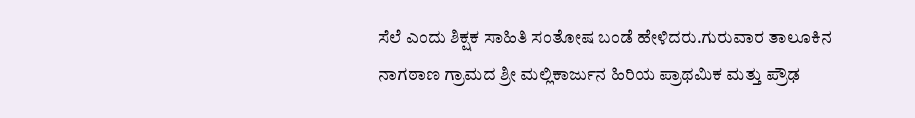ಸೆಲೆ ಎಂದು ಶಿಕ್ಷಕ ಸಾಹಿತಿ ಸಂತೋಷ ಬಂಡೆ ಹೇಳಿದರು.ಗುರುವಾರ ತಾಲೂಕಿನ ನಾಗಠಾಣ ಗ್ರಾಮದ ಶ್ರೀ ಮಲ್ಲಿಕಾರ್ಜುನ ಹಿರಿಯ ಪ್ರಾಥಮಿಕ ಮತ್ತು ಪ್ರೌಢ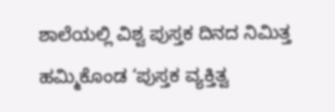ಶಾಲೆಯಲ್ಲಿ ವಿಶ್ವ ಪುಸ್ತಕ ದಿನದ ನಿಮಿತ್ತ ಹಮ್ಮಿಕೊಂಡ ‘ಪುಸ್ತಕ ವ್ಯಕ್ತಿತ್ವ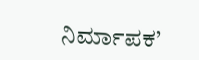ನಿರ್ಮಾಪಕ’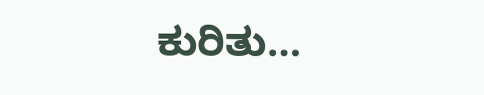ಕುರಿತು…